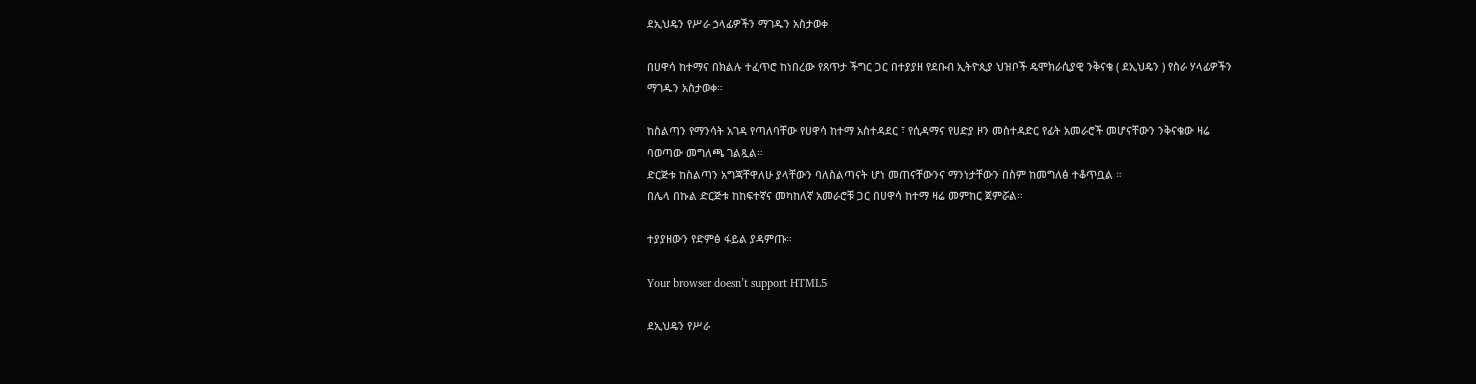ደኢህዴን የሥራ ኃላፊዎችን ማገዱን አስታወቀ

በሀዋሳ ከተማና በክልሉ ተፈጥሮ ከነበረው የጸጥታ ችግር ጋር በተያያዘ የደቡብ ኢትዮጲያ ህዝቦች ዴሞክራሲያዊ ንቅናቄ ( ደኢህዴን ) የስራ ሃላፊዎችን ማገዱን አስታወቀ።

ከስልጣን የማንሳት አገዳ የጣለባቸው የሀዋሳ ከተማ አስተዳደር ፣ የሲዳማና የሀድያ ዞን መስተዳድር የፊት አመራሮች መሆናቸውን ንቅናቄው ዛሬ ባወጣው መግለጫ ገልጿል።
ድርጅቱ ከስልጣን አግጃቸዋለሁ ያላቸውን ባለስልጣናት ሆነ መጠናቸውንና ማንነታቸውን በስም ከመግለፅ ተቆጥቧል ።
በሌላ በኩል ድርጅቱ ከከፍተኛና መካከለኛ አመራሮቹ ጋር በሀዋሳ ከተማ ዛሬ መምከር ጀምሯል።

ተያያዘውን የድምፅ ፋይል ያዳምጡ።

Your browser doesn’t support HTML5

ደኢህዴን የሥራ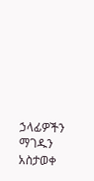ኃላፊዎችን ማገዱን አስታወቀ